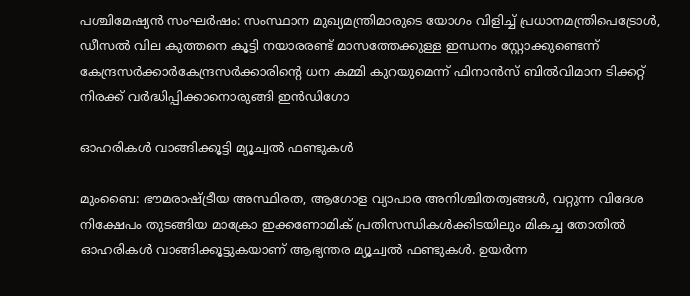പശ്ചിമേഷ്യൻ സംഘർഷം: സംസ്ഥാന മുഖ്യമന്ത്രിമാരുടെ യോഗം വിളിച്ച് പ്രധാനമന്ത്രിപെട്രോൾ, ഡീസൽ വില കുത്തനെ കൂട്ടി നയാരരണ്ട് മാസത്തേക്കുള്ള ഇന്ധനം സ്റ്റോക്കുണ്ടെന്ന് കേന്ദ്രസർക്കാർകേന്ദ്രസര്‍ക്കാരിന്റെ ധന കമ്മി കുറയുമെന്ന് ഫിനാൻസ് ബില്‍വിമാന ടിക്കറ്റ് നിരക്ക് വര്‍ദ്ധിപ്പിക്കാനൊരുങ്ങി ഇന്‍ഡിഗോ

ഓഹരികള്‍ വാങ്ങിക്കൂട്ടി മ്യൂച്വല്‍ ഫണ്ടുകള്‍

മുംബൈ: ഭൗമരാഷ്ട്രീയ അസ്ഥിരത, ആഗോള വ്യാപാര അനിശ്ചിതത്വങ്ങള്‍, വറ്റുന്ന വിദേശ നിക്ഷേപം തുടങ്ങിയ മാക്രോ ഇക്കണോമിക് പ്രതിസന്ധികള്‍ക്കിടയിലും മികച്ച തോതില്‍ ഓഹരികള്‍ വാങ്ങിക്കൂട്ടുകയാണ് ആഭ്യന്തര മ്യൂച്വല്‍ ഫണ്ടുകള്‍. ഉയര്‍ന്ന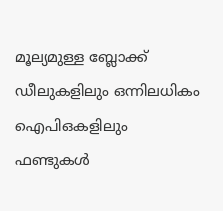മൂല്യമുള്ള ബ്ലോക്ക് ഡീലുകളിലും ഒന്നിലധികം ഐപിഒകളിലും ഫണ്ടുകള്‍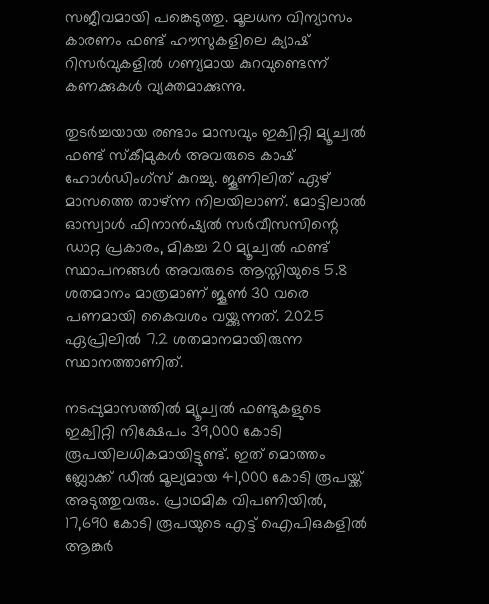സജീവമായി പങ്കെടുത്തു. മൂലധന വിന്യാസം കാരണം ഫണ്ട് ഹൗസുകളിലെ ക്യാഷ് റിസര്‍വുകളില്‍ ഗണ്യമായ കുറവുണ്ടെന്ന് കണക്കുകള്‍ വ്യക്തമാക്കുന്നു.

തുടര്‍ച്ചയായ രണ്ടാം മാസവും ഇക്വിറ്റി മ്യൂച്വല്‍ ഫണ്ട് സ്‌കീമുകള്‍ അവരുടെ കാഷ് ഹോള്‍ഡിംഗ്‌സ് കുറച്ചു. ജൂണിലിത് ഏഴ് മാസത്തെ താഴ്ന്ന നിലയിലാണ്. മോട്ടിലാല്‍ ഓസ്വാള്‍ ഫിനാന്‍ഷ്യല്‍ സര്‍വീസസിന്റെ ഡാറ്റ പ്രകാരം, മികച്ച 20 മ്യൂച്വല്‍ ഫണ്ട് സ്ഥാപനങ്ങള്‍ അവരുടെ ആസ്തിയുടെ 5.8 ശതമാനം മാത്രമാണ് ജൂണ്‍ 30 വരെ പണമായി കൈവശം വയ്ക്കുന്നത്. 2025 ഏപ്രിലില്‍ 7.2 ശതമാനമായിരുന്ന സ്ഥാനത്താണിത്.

നടപ്പുമാസത്തില്‍ മ്യൂച്വല്‍ ഫണ്ടുകളുടെ ഇക്വിറ്റി നിക്ഷേപം 39,000 കോടി രൂപയിലധികമായിട്ടുണ്ട്. ഇത് മൊത്തം ബ്ലോക്ക് ഡീല്‍ മൂല്യമായ 41,000 കോടി രൂപയ്ക്ക് അടുത്തുവരും. പ്രാഥമിക വിപണിയില്‍, 17,690 കോടി രൂപയുടെ എട്ട് ഐപിഒകളില്‍ ആങ്കര്‍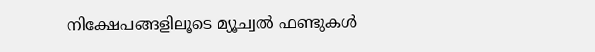നിക്ഷേപങ്ങളിലൂടെ മ്യൂച്വല്‍ ഫണ്ടുകള്‍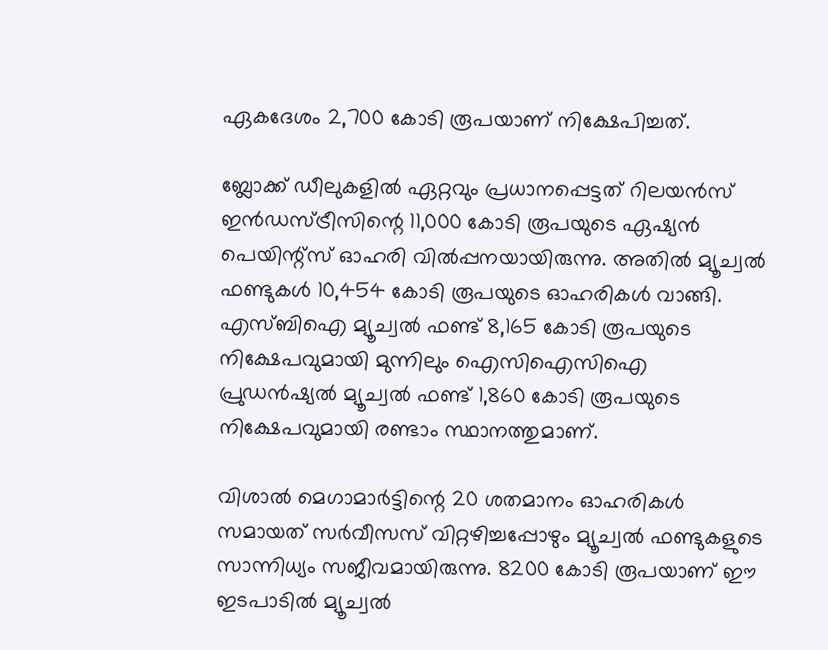ഏകദേശം 2,700 കോടി രൂപയാണ് നിക്ഷേപിച്ചത്.

ബ്ലോക്ക് ഡീലുകളില്‍ ഏറ്റവും പ്രധാനപ്പെട്ടത് റിലയന്‍സ് ഇന്‍ഡസ്ട്രീസിന്റെ 11,000 കോടി രൂപയുടെ ഏഷ്യന്‍ പെയിന്റ്‌സ് ഓഹരി വില്‍പ്പനയായിരുന്നു. അതില്‍ മ്യൂച്വല്‍ ഫണ്ടുകള്‍ 10,454 കോടി രൂപയുടെ ഓഹരികള്‍ വാങ്ങി. എസ്ബിഐ മ്യൂച്വല്‍ ഫണ്ട് 8,165 കോടി രൂപയുടെ നിക്ഷേപവുമായി മുന്നിലും ഐസിഐസിഐ പ്രുഡന്‍ഷ്യല്‍ മ്യൂച്വല്‍ ഫണ്ട് 1,860 കോടി രൂപയുടെ നിക്ഷേപവുമായി രണ്ടാം സ്ഥാനത്തുമാണ്.

വിശാല്‍ മെഗാമാര്‍ട്ടിന്റെ 20 ശതമാനം ഓഹരികള്‍ സമായത് സര്‍വീസസ് വിറ്റഴിച്ചപ്പോഴും മ്യൂച്വല്‍ ഫണ്ടുകളുടെ സാന്നിധ്യം സജീവമായിരുന്നു. 8200 കോടി രൂപയാണ് ഈ ഇടപാടില്‍ മ്യൂച്വല്‍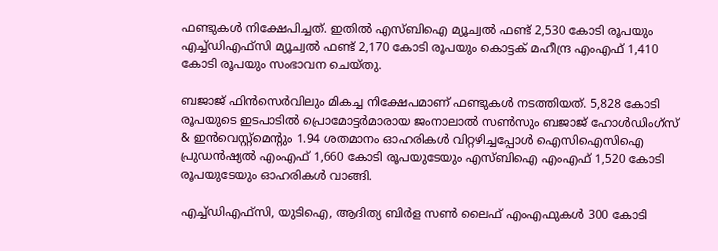ഫണ്ടുകള്‍ നിക്ഷേപിച്ചത്. ഇതില്‍ എസ്ബിഐ മ്യൂച്വല്‍ ഫണ്ട് 2,530 കോടി രൂപയും എച്ച്ഡിഎഫ്സി മ്യൂച്വല്‍ ഫണ്ട് 2,170 കോടി രൂപയും കൊട്ടക് മഹീന്ദ്ര എംഎഫ് 1,410 കോടി രൂപയും സംഭാവന ചെയ്തു.

ബജാജ് ഫിന്‍സെര്‍വിലും മികച്ച നിക്ഷേപമാണ് ഫണ്ടുകള്‍ നടത്തിയത്. 5,828 കോടി രൂപയുടെ ഇടപാടില്‍ പ്രൊമോട്ടര്‍മാരായ ജംനാലാല്‍ സണ്‍സും ബജാജ് ഹോള്‍ഡിംഗ്സ് & ഇന്‍വെസ്റ്റ്മെന്റും 1.94 ശതമാനം ഓഹരികള്‍ വിറ്റഴിച്ചപ്പോള്‍ ഐസിഐസിഐ പ്രുഡന്‍ഷ്യല്‍ എംഎഫ് 1,660 കോടി രൂപയുടേയും എസ്ബിഐ എംഎഫ് 1,520 കോടി രൂപയുടേയും ഓഹരികള്‍ വാങ്ങി.

എച്ച്ഡിഎഫ്സി, യുടിഐ, ആദിത്യ ബിര്‍ള സണ്‍ ലൈഫ് എംഎഫുകള്‍ 300 കോടി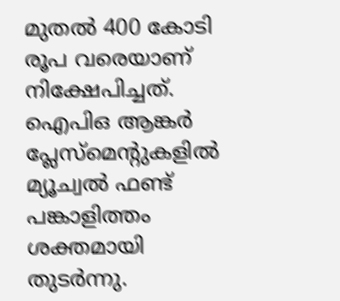മുതല്‍ 400 കോടി രൂപ വരെയാണ് നിക്ഷേപിച്ചത്. ഐപിഒ ആങ്കര്‍ പ്ലേസ്മെന്റുകളില്‍ മ്യൂച്വല്‍ ഫണ്ട് പങ്കാളിത്തം ശക്തമായി തുടര്‍ന്നു.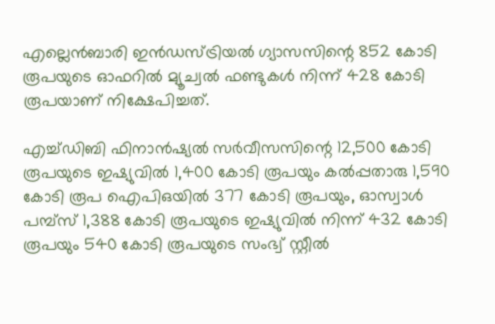എല്ലെന്‍ബാരി ഇന്‍ഡസ്ട്രിയല്‍ ഗ്യാസസിന്റെ 852 കോടി രൂപയുടെ ഓഫറില്‍ മ്യൂച്വല്‍ ഫണ്ടുകള്‍ നിന്ന് 428 കോടി രൂപയാണ് നിക്ഷേപിച്ചത്.

എച്ച്ഡിബി ഫിനാന്‍ഷ്യല്‍ സര്‍വീസസിന്റെ 12,500 കോടി രൂപയുടെ ഇഷ്യുവില്‍ 1,400 കോടി രൂപയും കല്‍പ്പതാരു 1,590 കോടി രൂപ ഐപിഒയില്‍ 377 കോടി രൂപയും, ഓസ്വാള്‍ പമ്പ്‌സ് 1,388 കോടി രൂപയുടെ ഇഷ്യുവില്‍ നിന്ന് 432 കോടി രൂപയും 540 കോടി രൂപയുടെ സംഭ്വ് സ്റ്റീല്‍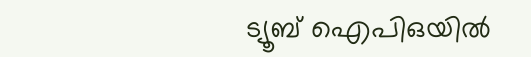ട്യൂബ് ഐപിഒയില്‍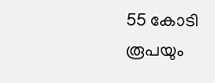55 കോടി രൂപയും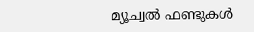മ്യൂച്വല്‍ ഫണ്ടുകള്‍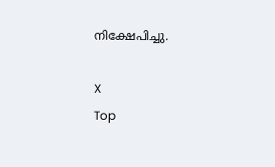നിക്ഷേപിച്ചു.

X
Top